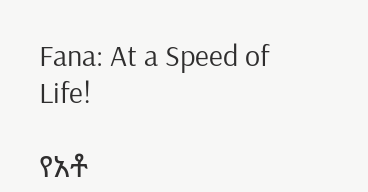Fana: At a Speed of Life!

የአቶ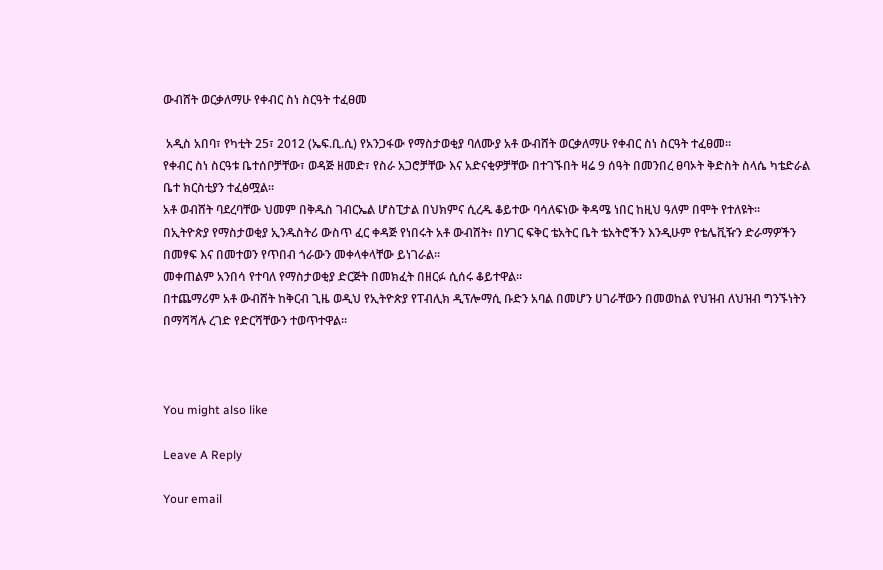ውብሸት ወርቃለማሁ የቀብር ስነ ስርዓት ተፈፀመ

 አዲስ አበባ፣ የካቲት 25፣ 2012 (ኤፍ.ቢ.ሲ) የአንጋፋው የማስታወቂያ ባለሙያ አቶ ውብሸት ወርቃለማሁ የቀብር ስነ ስርዓት ተፈፀመ።
የቀብር ስነ ስርዓቱ ቤተሰቦቻቸው፣ ወዳጅ ዘመድ፣ የስራ አጋሮቻቸው እና አድናቂዎቻቸው በተገኙበት ዛሬ 9 ሰዓት በመንበረ ፀባኦት ቅድስት ስላሴ ካቴድራል ቤተ ክርስቲያን ተፈፅሟል።
አቶ ወብሸት ባደረባቸው ህመም በቅዱስ ገብርኤል ሆስፒታል በህክምና ሲረዱ ቆይተው ባሳለፍነው ቅዳሜ ነበር ከዚህ ዓለም በሞት የተለዩት።
በኢትዮጵያ የማስታወቂያ ኢንዱስትሪ ውስጥ ፈር ቀዳጅ የነበሩት አቶ ውብሸት፥ በሃገር ፍቅር ቴአትር ቤት ቴአትሮችን እንዲሁም የቴሌቪዥን ድራማዎችን በመፃፍ እና በመተወን የጥበብ ጎራውን መቀላቀላቸው ይነገራል።
መቀጠልም አንበሳ የተባለ የማስታወቂያ ድርጅት በመክፈት በዘርፉ ሲሰሩ ቆይተዋል።
በተጨማሪም አቶ ውብሸት ከቅርብ ጊዜ ወዲህ የኢትዮጵያ የፐብሊክ ዲፕሎማሲ ቡድን አባል በመሆን ሀገራቸውን በመወከል የህዝብ ለህዝብ ግንኙነትን በማሻሻሉ ረገድ የድርሻቸውን ተወጥተዋል።



You might also like

Leave A Reply

Your email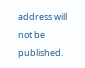address will not be published.